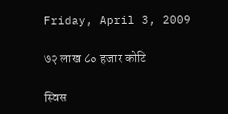Friday, April 3, 2009

७२ लाख ८० हजार कोटि

स्विस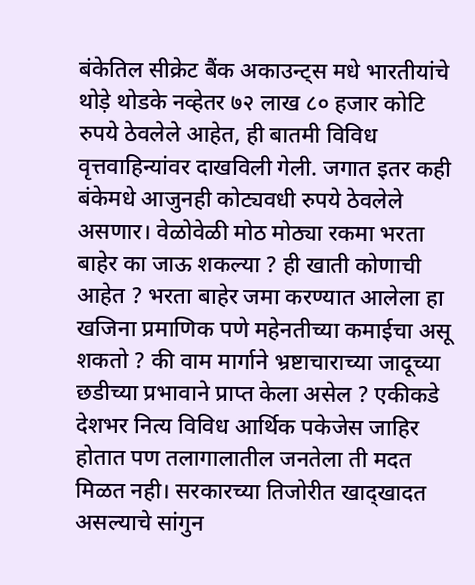बंकेतिल सीक्रेट बैंक अकाउन्ट्स मधे भारतीयांचे थोड़े थोडके नव्हेतर ७२ लाख ८० हजार कोटि रुपये ठेवलेले आहेत, ही बातमी विविध वृत्तवाहिन्यांवर दाखविली गेली. जगात इतर कही बंकेमधे आजुनही कोट्यवधी रुपये ठेवलेले असणार। वेळोवेळी मोठ मोठ्या रकमा भरता बाहेर का जाऊ शकल्या ? ही खाती कोणाची आहेत ? भरता बाहेर जमा करण्यात आलेला हा खजिना प्रमाणिक पणे महेनतीच्या कमाईचा असू शकतो ? की वाम मार्गाने भ्रष्टाचाराच्या जादूच्या छडीच्या प्रभावाने प्राप्त केला असेल ? एकीकडे देशभर नित्य विविध आर्थिक पकेजेस जाहिर होतात पण तलागालातील जनतेला ती मदत मिळत नही। सरकारच्या तिजोरीत खाद्खादत असल्याचे सांगुन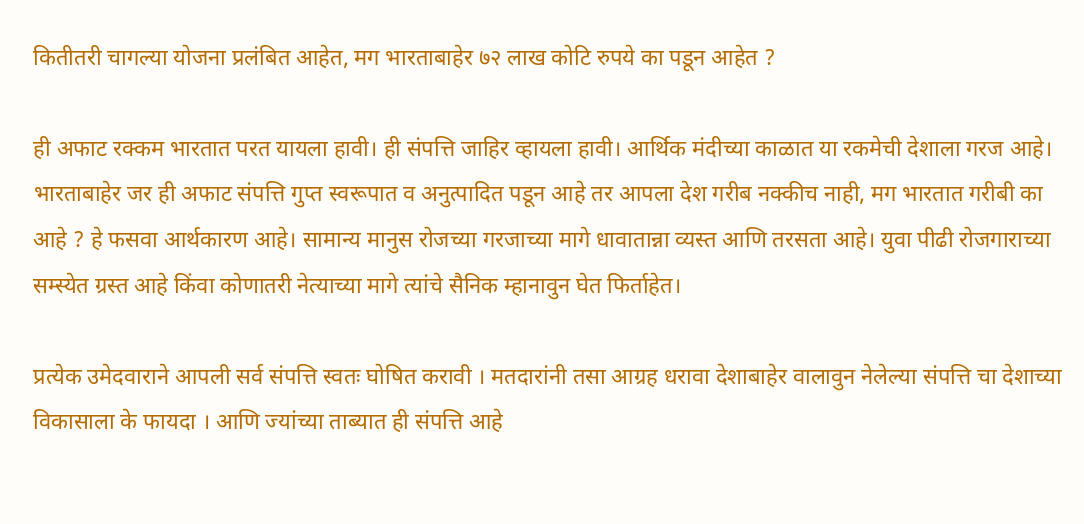कितीतरी चागल्या योजना प्रलंबित आहेत, मग भारताबाहेर ७२ लाख कोटि रुपये का पडून आहेत ?

ही अफाट रक्कम भारतात परत यायला हावी। ही संपत्ति जाहिर व्हायला हावी। आर्थिक मंदीच्या काळात या रकमेची देशाला गरज आहे। भारताबाहेर जर ही अफाट संपत्ति गुप्त स्वरूपात व अनुत्पादित पडून आहे तर आपला देश गरीब नक्कीच नाही, मग भारतात गरीबी का आहे ? हे फसवा आर्थकारण आहे। सामान्य मानुस रोजच्या गरजाच्या मागे धावातान्ना व्यस्त आणि तरसता आहे। युवा पीढी रोजगाराच्या सम्स्येत ग्रस्त आहे किंवा कोणातरी नेत्याच्या मागे त्यांचे सैनिक म्हानावुन घेत फिर्ताहेत।

प्रत्येक उमेदवाराने आपली सर्व संपत्ति स्वतः घोषित करावी । मतदारांनी तसा आग्रह धरावा देशाबाहेर वालावुन नेलेल्या संपत्ति चा देशाच्या विकासाला के फायदा । आणि ज्यांच्या ताब्यात ही संपत्ति आहे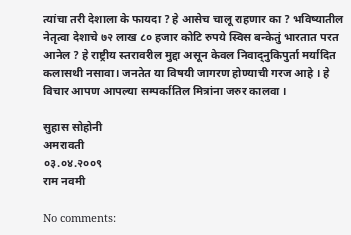त्यांचा तरी देशाला के फायदा ? हे आसेच चालू राहणार का ? भविष्यातील नेतृत्वा देशाचे ७२ लाख ८० हजार कोटि रुपये स्विस बन्केतुं भारतात परत आनेल ? हे राष्ट्रीय स्तरावरील मुद्दा असून केवल निवाद्नुकिपुर्ता मर्यादित कलासथी नसावा। जनतेत या विषयी जागरण होण्याची गरज आहे । हे विचार आपण आपल्या सम्पर्कातिल मित्रांना जरुर कालवा ।

सुहास सोहोनी
अमरावती
०३.०४.२००९
राम नवमी

No comments: